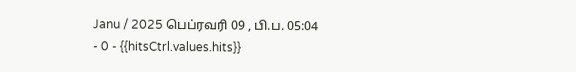Janu / 2025 பெப்ரவரி 09 , பி.ப. 05:04 - 0 - {{hitsCtrl.values.hits}}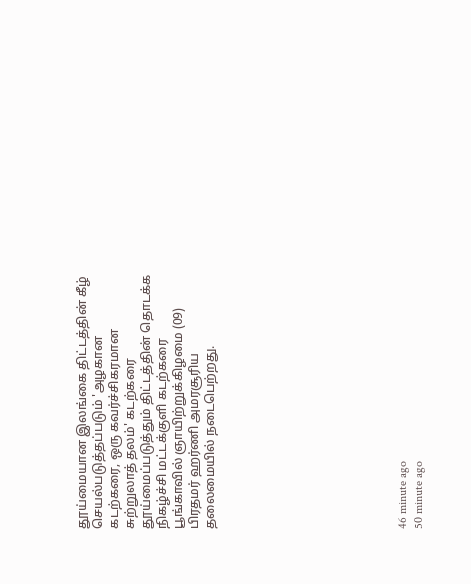தூய்மையான இலங்கை திட்டத்தின் கீழ் செயல்படுத்தப்படும் 'அழகான கடற்கரை, ஒரு கவர்ச்சிகரமான சுற்றுலாத் தலம்' கடற்கரை தூய்மைப்படுத்தும் திட்டத்தின் தொடக்க நிகழ்ச்சி மட்டக்குளி கடற்கரை பூங்காவில் ஞாயிற்றுக்கிழமை (09) பிரதமர் ஹர்ணி அமரசூரிய தலைமையில் நடைபெற்றது.











46 minute ago
50 minute ago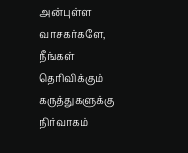அன்புள்ள வாசகர்களே,
நீங்கள் தெரிவிக்கும் கருத்துகளுக்கு நிர்வாகம்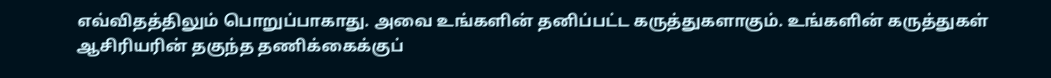எவ்விதத்திலும் பொறுப்பாகாது. அவை உங்களின் தனிப்பட்ட கருத்துகளாகும். உங்களின் கருத்துகள் ஆசிரியரின் தகுந்த தணிக்கைக்குப்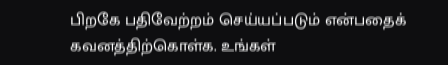பிறகே பதிவேற்றம் செய்யப்படும் என்பதைக் கவனத்திற்கொள்க. உங்கள்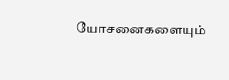யோசனைகளையும்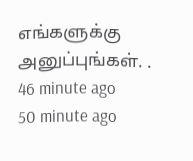எங்களுக்கு அனுப்புங்கள். .
46 minute ago
50 minute ago